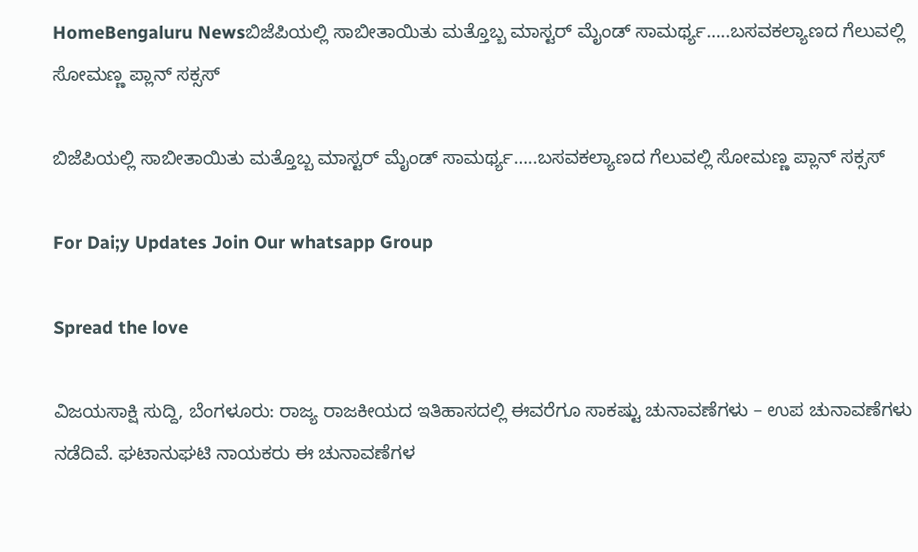HomeBengaluru Newsಬಿಜೆಪಿಯಲ್ಲಿ ಸಾಬೀತಾಯಿತು ಮತ್ತೊಬ್ಬ ಮಾಸ್ಟರ್ ಮೈಂಡ್ ಸಾಮರ್ಥ್ಯ…..ಬಸವಕಲ್ಯಾಣದ ಗೆಲುವಲ್ಲಿ ಸೋಮಣ್ಣ ಪ್ಲಾನ್ ಸಕ್ಸಸ್

ಬಿಜೆಪಿಯಲ್ಲಿ ಸಾಬೀತಾಯಿತು ಮತ್ತೊಬ್ಬ ಮಾಸ್ಟರ್ ಮೈಂಡ್ ಸಾಮರ್ಥ್ಯ…..ಬಸವಕಲ್ಯಾಣದ ಗೆಲುವಲ್ಲಿ ಸೋಮಣ್ಣ ಪ್ಲಾನ್ ಸಕ್ಸಸ್

For Dai;y Updates Join Our whatsapp Group

Spread the love

ವಿಜಯಸಾಕ್ಷಿ ಸುದ್ದಿ, ಬೆಂಗಳೂರು: ರಾಜ್ಯ ರಾಜಕೀಯದ ಇತಿಹಾಸದಲ್ಲಿ ಈವರೆಗೂ ಸಾಕಷ್ಟು ಚುನಾವಣೆಗಳು – ಉಪ ಚುನಾವಣೆಗಳು ನಡೆದಿವೆ. ಘಟಾನುಘಟಿ ನಾಯಕರು ಈ ಚುನಾವಣೆಗಳ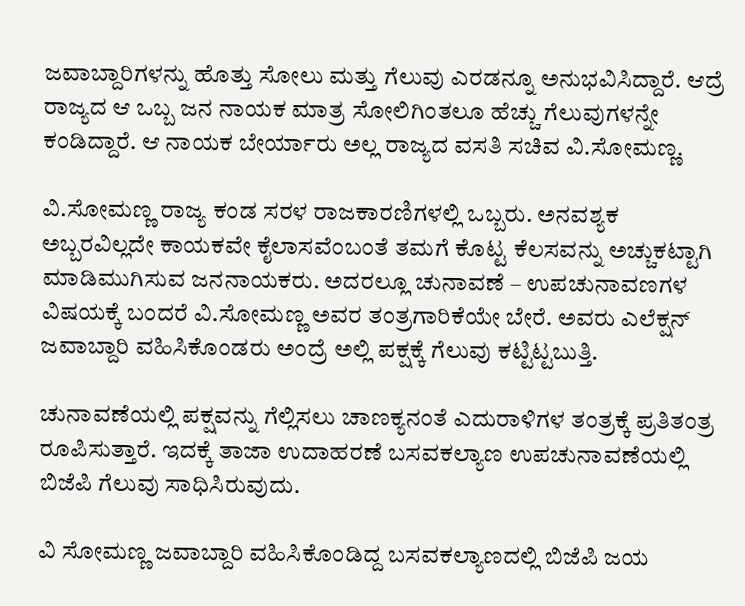ಜವಾಬ್ದಾರಿಗಳನ್ನು ಹೊತ್ತು ಸೋಲು ಮತ್ತು ಗೆಲುವು ಎರಡನ್ನೂ ಅನುಭವಿಸಿದ್ದಾರೆ. ಆದ್ರೆ ರಾಜ್ಯದ ಆ ಒಬ್ಬ ಜನ ನಾಯಕ ಮಾತ್ರ ಸೋಲಿಗಿಂತಲೂ ಹೆಚ್ಚು ಗೆಲುವುಗಳನ್ನೇ ಕಂಡಿದ್ದಾರೆ. ಆ ನಾಯಕ ಬೇರ್ಯಾರು ಅಲ್ಲ ರಾಜ್ಯದ ವಸತಿ ಸಚಿವ ವಿ.ಸೋಮಣ್ಣ.

ವಿ.ಸೋಮಣ್ಣ ರಾಜ್ಯ ಕಂಡ ಸರಳ ರಾಜಕಾರಣಿಗಳಲ್ಲಿ ಒಬ್ಬರು. ಅನವಶ್ಯಕ ಅಬ್ಬರವಿಲ್ಲದೇ ಕಾಯಕವೇ ಕೈಲಾಸವೆಂಬಂತೆ ತಮಗೆ ಕೊಟ್ಟ ಕೆಲಸವನ್ನು ಅಚ್ಚುಕಟ್ಟಾಗಿ ಮಾಡಿಮುಗಿಸುವ ಜನನಾಯಕರು. ಅದರಲ್ಲೂ ಚುನಾವಣೆ – ಉಪಚುನಾವಣಗಳ ವಿಷಯಕ್ಕೆ ಬಂದರೆ ವಿ.ಸೋಮಣ್ಣ ಅವರ ತಂತ್ರಗಾರಿಕೆಯೇ ಬೇರೆ. ಅವರು ಎಲೆಕ್ಷನ್ ಜವಾಬ್ದಾರಿ ವಹಿಸಿಕೊಂಡರು ಅಂದ್ರೆ ಅಲ್ಲಿ ಪಕ್ಷಕ್ಕೆ ಗೆಲುವು ಕಟ್ಟಿಟ್ಟಬುತ್ತಿ.

ಚುನಾವಣೆಯಲ್ಲಿ ಪಕ್ಷವನ್ನು ಗೆಲ್ಲಿಸಲು ಚಾಣಕ್ಯನಂತೆ ಎದುರಾಳಿಗಳ ತಂತ್ರಕ್ಕೆ ಪ್ರತಿತಂತ್ರ ರೂಪಿಸುತ್ತಾರೆ. ಇದಕ್ಕೆ ತಾಜಾ ಉದಾಹರಣೆ ಬಸವಕಲ್ಯಾಣ ಉಪಚುನಾವಣೆಯಲ್ಲಿ ಬಿಜೆಪಿ ಗೆಲುವು ಸಾಧಿಸಿರುವುದು.

ವಿ ಸೋಮಣ್ಣ ಜವಾಬ್ದಾರಿ ವಹಿಸಿಕೊಂಡಿದ್ದ ಬಸವಕಲ್ಯಾಣದಲ್ಲಿ ಬಿಜೆಪಿ ಜಯ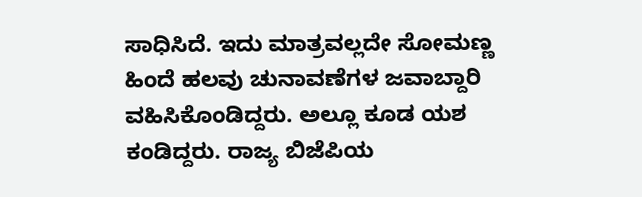ಸಾಧಿಸಿದೆ. ಇದು ಮಾತ್ರವಲ್ಲದೇ ಸೋಮಣ್ಣ ಹಿಂದೆ ಹಲವು ಚುನಾವಣೆಗಳ ಜವಾಬ್ದಾರಿ ವಹಿಸಿಕೊಂಡಿದ್ದರು. ಅಲ್ಲೂ ಕೂಡ ಯಶ ಕಂಡಿದ್ದರು. ರಾಜ್ಯ ಬಿಜೆಪಿಯ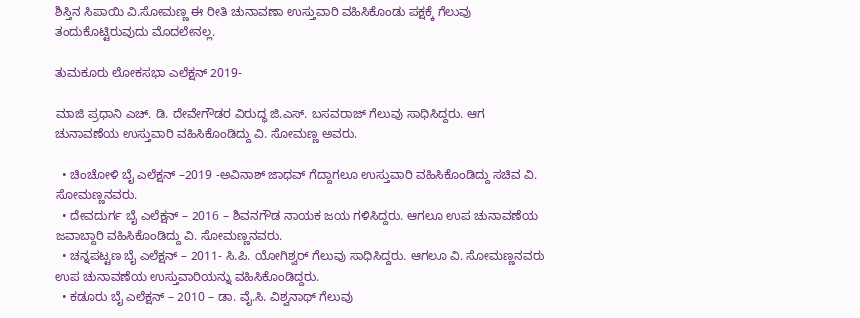ಶಿಸ್ತಿನ ಸಿಪಾಯಿ ವಿ.ಸೋಮಣ್ಣ ಈ ರೀತಿ ಚುನಾವಣಾ ಉಸ್ತುವಾರಿ ವಹಿಸಿಕೊಂಡು ಪಕ್ಷಕ್ಕೆ ಗೆಲುವು ತಂದುಕೊಟ್ಟಿರುವುದು ಮೊದಲೇನಲ್ಲ.

ತುಮಕೂರು ಲೋಕಸಭಾ ಎಲೆಕ್ಷನ್ 2019-

ಮಾಜಿ ಪ್ರಧಾನಿ ಎಚ್. ಡಿ. ದೇವೇಗೌಡರ ವಿರುದ್ಧ ಜಿ.ಎಸ್. ಬಸವರಾಜ್ ಗೆಲುವು ಸಾಧಿಸಿದ್ದರು. ಆಗ ಚುನಾವಣೆಯ ಉಸ್ತುವಾರಿ ವಹಿಸಿಕೊಂಡಿದ್ದು ವಿ. ಸೋಮಣ್ಣ ಅವರು.

  • ಚಿಂಚೋಳಿ ಬೈ ಎಲೆಕ್ಷನ್ –2019 -ಅವಿನಾಶ್ ಜಾಧವ್ ಗೆದ್ದಾಗಲೂ ಉಸ್ತುವಾರಿ ವಹಿಸಿಕೊಂಡಿದ್ದು ಸಚಿವ ವಿ. ಸೋಮಣ್ಣನವರು.
  • ದೇವದುರ್ಗ ಬೈ ಎಲೆಕ್ಷನ್ – 2016 – ಶಿವನಗೌಡ ನಾಯಕ ಜಯ ಗಳಿಸಿದ್ದರು. ಆಗಲೂ ಉಪ ಚುನಾವಣೆಯ ಜವಾಬ್ದಾರಿ ವಹಿಸಿಕೊಂಡಿದ್ದು ವಿ. ಸೋಮಣ್ಣನವರು.
  • ಚನ್ನಪಟ್ಟಣ ಬೈ ಎಲೆಕ್ಷನ್ – 2011- ಸಿ.ಪಿ. ಯೋಗಿಶ್ವರ್ ಗೆಲುವು ಸಾಧಿಸಿದ್ದರು. ಆಗಲೂ ವಿ. ಸೋಮಣ್ಣನವರು ಉಪ ಚುನಾವಣೆಯ ಉಸ್ತುವಾರಿಯನ್ನು ವಹಿಸಿಕೊಂಡಿದ್ದರು.
  • ಕಡೂರು ಬೈ ಎಲೆಕ್ಷನ್ – 2010 – ಡಾ. ವೈ.ಸಿ. ವಿಶ್ವನಾಥ್ ಗೆಲುವು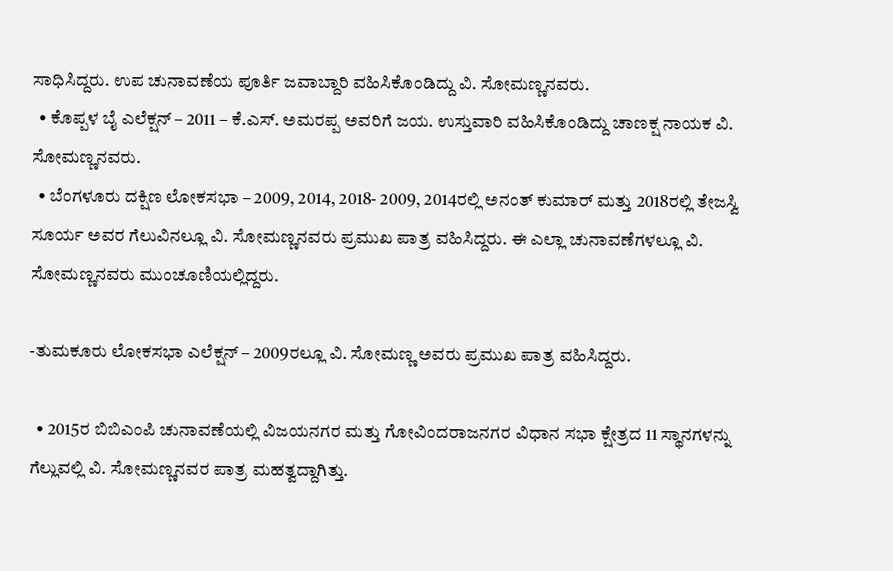ಸಾಧಿಸಿದ್ದರು. ಉಪ ಚುನಾವಣೆಯ ಪೂರ್ತಿ ಜವಾಬ್ದಾರಿ ವಹಿಸಿಕೊಂಡಿದ್ದು ವಿ. ಸೋಮಣ್ಣನವರು.
  • ಕೊಪ್ಪಳ ಬೈ ಎಲೆಕ್ಷನ್ – 2011 – ಕೆ.ಎಸ್. ಅಮರಪ್ಪ ಅವರಿಗೆ ಜಯ. ಉಸ್ತುವಾರಿ ವಹಿಸಿಕೊಂಡಿದ್ದು ಚಾಣಕ್ಷ ನಾಯಕ ವಿ. ಸೋಮಣ್ಣನವರು.
  • ಬೆಂಗಳೂರು ದಕ್ಷಿಣ ಲೋಕಸಭಾ – 2009, 2014, 2018- 2009, 2014ರಲ್ಲಿ ಅನಂತ್ ಕುಮಾರ್ ಮತ್ತು 2018ರಲ್ಲಿ ತೇಜಸ್ವಿ ಸೂರ್ಯ ಅವರ ಗೆಲುವಿನಲ್ಲೂ ವಿ. ಸೋಮಣ್ಣನವರು ಪ್ರಮುಖ ಪಾತ್ರ ವಹಿಸಿದ್ದರು. ಈ ಎಲ್ಲಾ ಚುನಾವಣೆಗಳಲ್ಲೂ ವಿ. ಸೋಮಣ್ಣನವರು ಮುಂಚೂಣಿಯಲ್ಲಿದ್ದರು.

-ತುಮಕೂರು ಲೋಕಸಭಾ ಎಲೆಕ್ಷನ್ – 2009ರಲ್ಲೂ ವಿ. ಸೋಮಣ್ಣ ಅವರು ಪ್ರಮುಖ ಪಾತ್ರ ವಹಿಸಿದ್ದರು.

  • 2015ರ ಬಿಬಿಎಂಪಿ ಚುನಾವಣೆಯಲ್ಲಿ ವಿಜಯನಗರ ಮತ್ತು ಗೋವಿಂದರಾಜನಗರ ವಿಧಾನ ಸಭಾ ಕ್ಷೇತ್ರದ 11 ಸ್ಥಾನಗಳನ್ನು ಗೆಲ್ಲುವಲ್ಲಿ ವಿ. ಸೋಮಣ್ಣನವರ ಪಾತ್ರ ಮಹತ್ವದ್ದಾಗಿತ್ತು.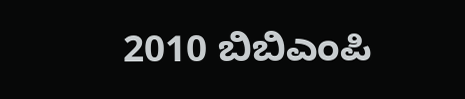2010 ಬಿಬಿಎಂಪಿ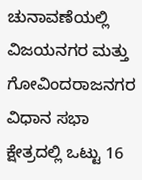ಚುನಾವಣೆಯಲ್ಲಿ ವಿಜಯನಗರ ಮತ್ತು ಗೋವಿಂದರಾಜನಗರ ವಿಧಾನ ಸಭಾ ಕ್ಷೇತ್ರದಲ್ಲಿ ಒಟ್ಟು 16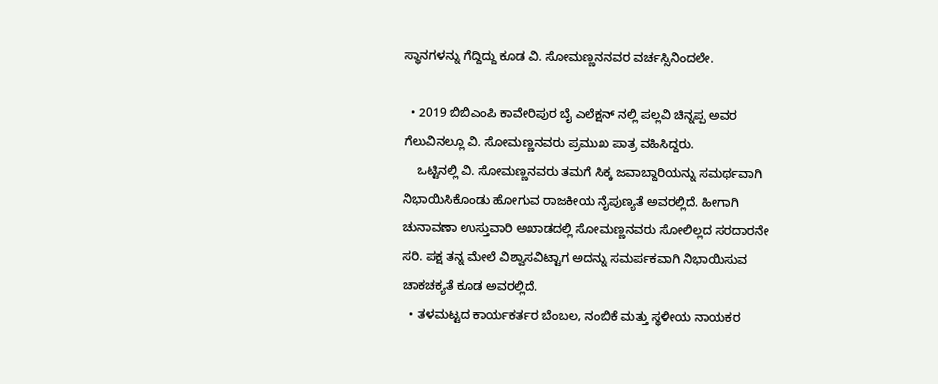ಸ್ಥಾನಗಳನ್ನು ಗೆದ್ದಿದ್ದು ಕೂಡ ವಿ. ಸೋಮಣ್ಣನನವರ ವರ್ಚಸ್ಸಿನಿಂದಲೇ.

  • 2019 ಬಿಬಿಎಂಪಿ ಕಾವೇರಿಪುರ ಬೈ ಎಲೆಕ್ಷನ್ ನಲ್ಲಿ ಪಲ್ಲವಿ ಚಿನ್ನಪ್ಪ ಅವರ ಗೆಲುವಿನಲ್ಲೂ ವಿ. ಸೋಮಣ್ಣನವರು ಪ್ರಮುಖ ಪಾತ್ರ ವಹಿಸಿದ್ದರು.
    ಒಟ್ಟಿನಲ್ಲಿ ವಿ. ಸೋಮಣ್ಣನವರು ತಮಗೆ ಸಿಕ್ಕ ಜವಾಬ್ದಾರಿಯನ್ನು ಸಮರ್ಥವಾಗಿ ನಿಭಾಯಿಸಿಕೊಂಡು ಹೋಗುವ ರಾಜಕೀಯ ನೈಪುಣ್ಯತೆ ಅವರಲ್ಲಿದೆ. ಹೀಗಾಗಿ ಚುನಾವಣಾ ಉಸ್ತುವಾರಿ ಅಖಾಡದಲ್ಲಿ ಸೋಮಣ್ಣನವರು ಸೋಲಿಲ್ಲದ ಸರದಾರನೇ ಸರಿ. ಪಕ್ಷ ತನ್ನ ಮೇಲೆ ವಿಶ್ವಾಸವಿಟ್ಟಾಗ ಅದನ್ನು ಸಮರ್ಪಕವಾಗಿ ನಿಭಾಯಿಸುವ ಚಾಕಚಕ್ಯತೆ ಕೂಡ ಅವರಲ್ಲಿದೆ.
  • ತಳಮಟ್ಟದ ಕಾರ್ಯಕರ್ತರ ಬೆಂಬಲ, ನಂಬಿಕೆ ಮತ್ತು ಸ್ಥಳೀಯ ನಾಯಕರ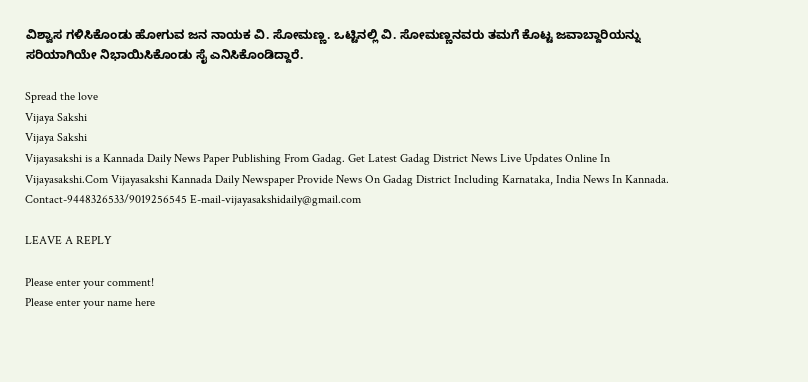ವಿಶ್ವಾಸ ಗಳಿಸಿಕೊಂಡು ಹೋಗುವ ಜನ ನಾಯಕ ವಿ. ಸೋಮಣ್ಣ. ಒಟ್ಟಿನಲ್ಲಿ ವಿ. ಸೋಮಣ್ಣನವರು ತಮಗೆ ಕೊಟ್ಟ ಜವಾಬ್ದಾರಿಯನ್ನು ಸರಿಯಾಗಿಯೇ ನಿಭಾಯಿಸಿಕೊಂಡು ಸೈ ಎನಿಸಿಕೊಂಡಿದ್ದಾರೆ.

Spread the love
Vijaya Sakshi
Vijaya Sakshi
Vijayasakshi is a Kannada Daily News Paper Publishing From Gadag. Get Latest Gadag District News Live Updates Online In Vijayasakshi.Com Vijayasakshi Kannada Daily Newspaper Provide News On Gadag District Including Karnataka, India News In Kannada. Contact-9448326533/9019256545 E-mail-vijayasakshidaily@gmail.com

LEAVE A REPLY

Please enter your comment!
Please enter your name here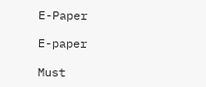E-Paper

E-paper

Must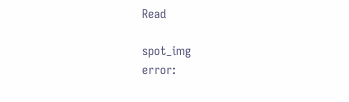Read

spot_img
error: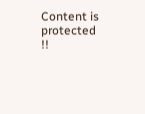Content is protected !!